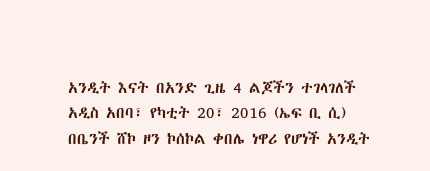አንዲት እናት በአንድ ጊዜ 4 ልጆችን ተገላገለች
አዲስ አበባ፣ የካቲት 20፣ 2016 (ኤፍ ቢ ሲ) በቤንች ሸኮ ዞን ኮሰኮል ቀበሌ ነዋሪ የሆነች አንዲት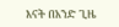እናት በአንድ ጊዜ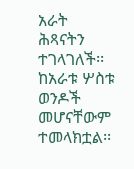አራት ሕጻናትን ተገላገለች፡፡
ከአራቱ ሦስቱ ወንዶች መሆናቸውም ተመላክቷል፡፡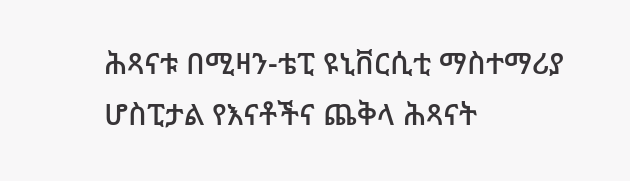ሕጻናቱ በሚዛን-ቴፒ ዩኒቨርሲቲ ማስተማሪያ ሆስፒታል የእናቶችና ጨቅላ ሕጻናት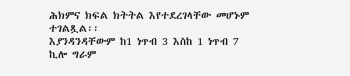ሕክምና ክፍል ክትትል እየተደረገላቸው መሆኑም ተገልጿል፡፡
እያንዳንዳቸውም ከ1 ነጥብ 3 እስከ 1 ነጥብ 7 ኪሎ ግራም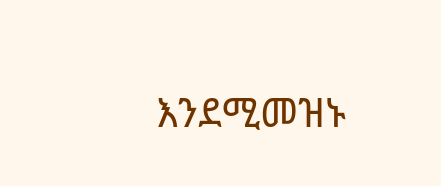እንደሚመዝኑ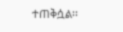ተጠቅሷል፡፡